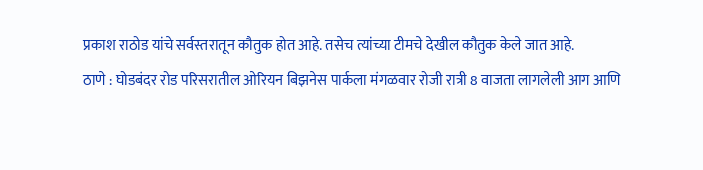प्रकाश राठोड यांचे सर्वस्तरातून कौतुक होत आहे. तसेच त्यांच्या टीमचे देखील कौतुक केले जात आहे.
ठाणे : घोडबंदर रोड परिसरातील ओरियन बिझनेस पार्कला मंगळवार रोजी रात्री 8 वाजता लागलेली आग आणि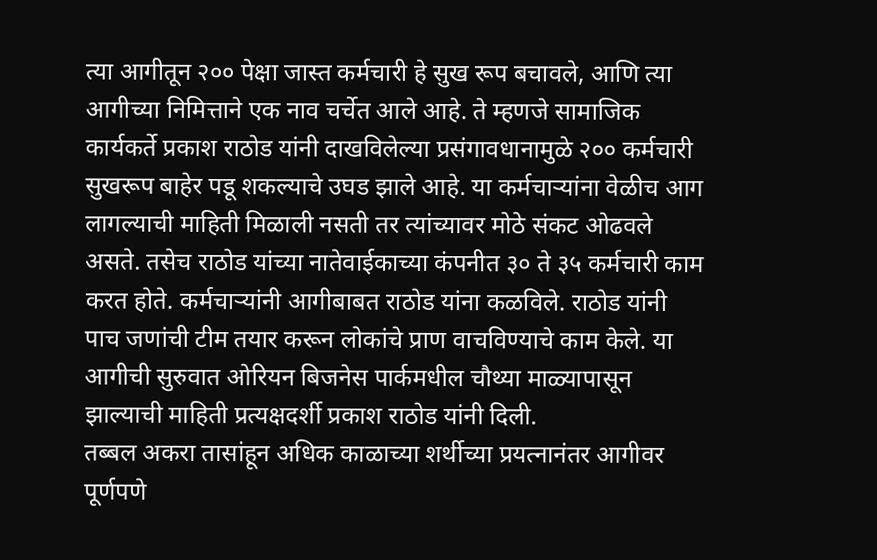त्या आगीतून २०० पेक्षा जास्त कर्मचारी हे सुख रूप बचावले, आणि त्या आगीच्या निमित्ताने एक नाव चर्चेत आले आहे. ते म्हणजे सामाजिक कार्यकर्ते प्रकाश राठोड यांनी दाखविलेल्या प्रसंगावधानामुळे २०० कर्मचारी सुखरूप बाहेर पडू शकल्याचे उघड झाले आहे. या कर्मचाऱ्यांना वेळीच आग लागल्याची माहिती मिळाली नसती तर त्यांच्यावर मोठे संकट ओढवले असते. तसेच राठोड यांच्या नातेवाईकाच्या कंपनीत ३० ते ३५ कर्मचारी काम करत होते. कर्मचाऱ्यांनी आगीबाबत राठोड यांना कळविले. राठोड यांनी पाच जणांची टीम तयार करून लोकांचे प्राण वाचविण्याचे काम केले. या आगीची सुरुवात ओरियन बिजनेस पार्कमधील चौथ्या माळ्यापासून झाल्याची माहिती प्रत्यक्षदर्शी प्रकाश राठोड यांनी दिली.
तब्बल अकरा तासांहून अधिक काळाच्या शर्थीच्या प्रयत्नानंतर आगीवर पूर्णपणे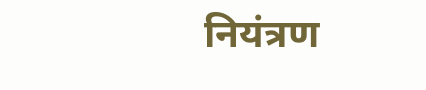नियंत्रण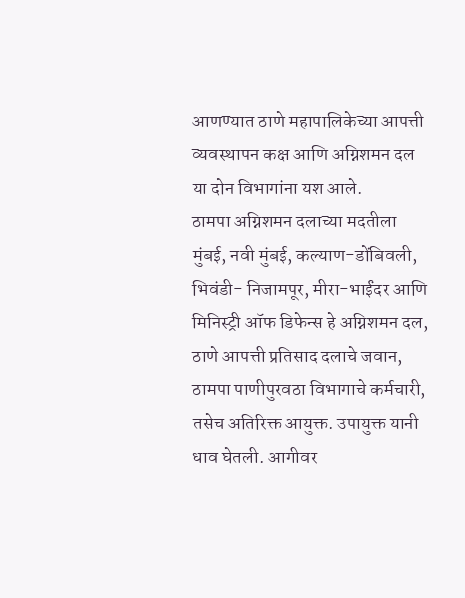आणण्यात ठाणे महापालिकेच्या आपत्ती व्यवस्थापन कक्ष आणि अग्निशमन दल या दोन विभागांना यश आले.
ठामपा अग्निशमन दलाच्या मदतीला मुंबई, नवी मुंबई, कल्याण-डोंबिवली, भिवंडी- निजामपूर, मीरा-भाईंदर आणि मिनिस्ट्री ऑफ डिफेन्स हे अग्निशमन दल, ठाणे आपत्ती प्रतिसाद दलाचे जवान, ठामपा पाणीपुरवठा विभागाचे कर्मचारी, तसेच अतिरिक्त आयुक्त. उपायुक्त यानी धाव घेतली. आगीवर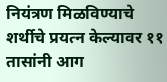नियंत्रण मिळविण्याचे शर्थीचे प्रयत्न केल्यावर ११ तासांनी आग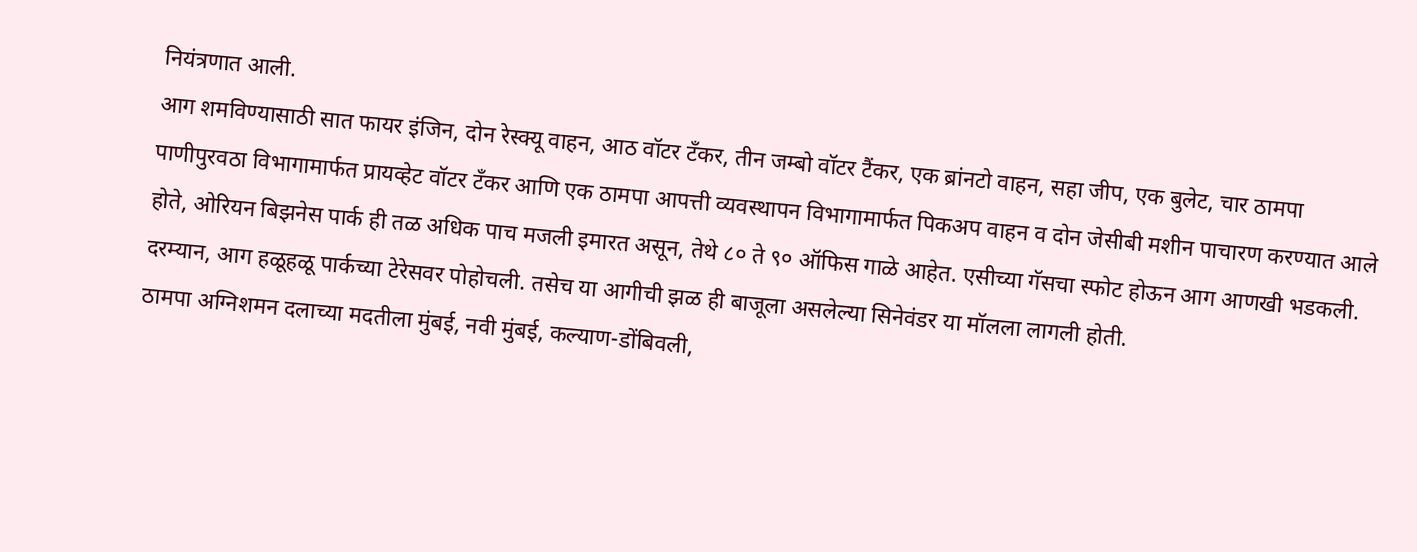नियंत्रणात आली.
आग शमविण्यासाठी सात फायर इंजिन, दोन रेस्क्यू वाहन, आठ वॉटर टँकर, तीन जम्बो वॉटर टैंकर, एक ब्रांनटो वाहन, सहा जीप, एक बुलेट, चार ठामपा पाणीपुरवठा विभागामार्फत प्रायव्हेट वॉटर टँकर आणि एक ठामपा आपत्ती व्यवस्थापन विभागामार्फत पिकअप वाहन व दोन जेसीबी मशीन पाचारण करण्यात आले होते, ओरियन बिझनेस पार्क ही तळ अधिक पाच मजली इमारत असून, तेथे ८० ते ९० ऑफिस गाळे आहेत. एसीच्या गॅसचा स्फोट होऊन आग आणखी भडकली. दरम्यान, आग हळूहळू पार्कच्या टेरेसवर पोहोचली. तसेच या आगीची झळ ही बाजूला असलेल्या सिनेवंडर या मॉलला लागली होती.
ठामपा अग्निशमन दलाच्या मदतीला मुंबई, नवी मुंबई, कल्याण-डोंबिवली,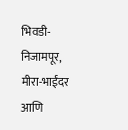भिवडी- निजामपूर, मीरा-भाईंदर आणि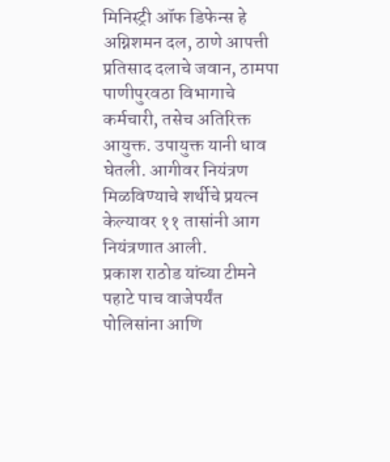मिनिस्ट्री ऑफ डिफेन्स हे अग्निशमन दल, ठाणे आपत्ती प्रतिसाद दलाचे जवान, ठामपा पाणीपुरवठा विभागाचे कर्मचारी, तसेच अतिरिक्त आयुक्त. उपायुक्त यानी धाव घेतली. आगीवर नियंत्रण मिळविण्याचे शर्थीचे प्रयत्न केल्यावर ११ तासांनी आग नियंत्रणात आली.
प्रकाश राठोड यांच्या टीमने पहाटे पाच वाजेपर्यंत पोलिसांना आणि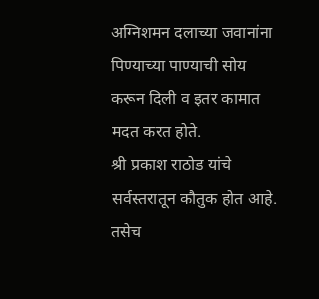अग्निशमन दलाच्या जवानांना पिण्याच्या पाण्याची सोय करून दिली व इतर कामात मदत करत होते.
श्री प्रकाश राठोड यांचे सर्वस्तरातून कौतुक होत आहे. तसेच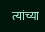त्यांच्या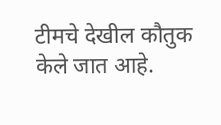टीमचे देखील कौतुक केले जात आहे.